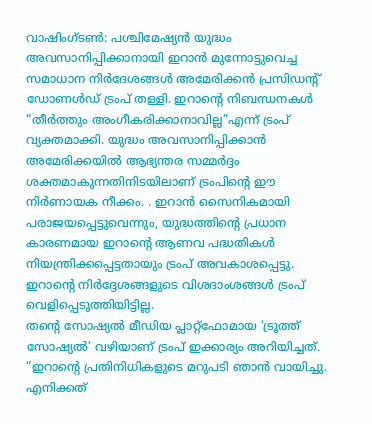വാഷിംഗ്ടൺ: പശ്ചിമേഷ്യൻ യുദ്ധം അവസാനിപ്പിക്കാനായി ഇറാൻ മുന്നോട്ടുവെച്ച സമാധാന നിർദേശങ്ങൾ അമേരിക്കൻ പ്രസിഡന്റ് ഡോണൾഡ് ട്രംപ് തള്ളി. ഇറാന്റെ നിബന്ധനകൾ “തീർത്തും അംഗീകരിക്കാനാവില്ല”എന്ന് ട്രംപ് വ്യക്തമാക്കി. യുദ്ധം അവസാനിപ്പിക്കാൻ അമേരിക്കയിൽ ആഭ്യന്തര സമ്മർദ്ദം ശക്തമാകുന്നതിനിടയിലാണ് ട്രംപിന്റെ ഈ നിർണായക നീക്കം. . ഇറാൻ സൈനികമായി പരാജയപ്പെട്ടുവെന്നും, യുദ്ധത്തിന്റെ പ്രധാന കാരണമായ ഇറാന്റെ ആണവ പദ്ധതികൾ നിയന്ത്രിക്കപ്പെട്ടതായും ട്രംപ് അവകാശപ്പെട്ടു.
ഇറാന്റെ നിർദ്ദേശങ്ങളുടെ വിശദാംശങ്ങൾ ട്രംപ് വെളിപ്പെടുത്തിയിട്ടില്ല.
തന്റെ സോഷ്യൽ മീഡിയ പ്ലാറ്റ്ഫോമായ ‘ട്രൂത്ത് സോഷ്യൽ’ വഴിയാണ് ട്രംപ് ഇക്കാര്യം അറിയിച്ചത്. “ഇറാന്റെ പ്രതിനിധികളുടെ മറുപടി ഞാൻ വായിച്ചു. എനിക്കത്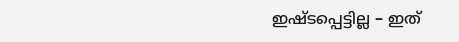ഇഷ്ടപ്പെട്ടില്ല – ഇത്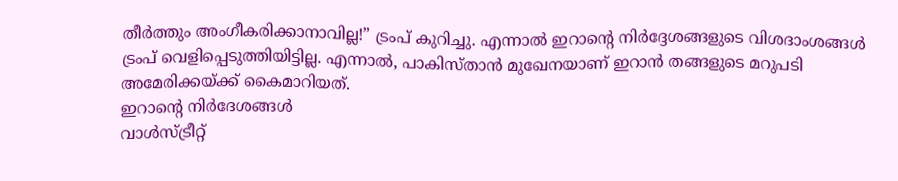തീർത്തും അംഗീകരിക്കാനാവില്ല!” ട്രംപ് കുറിച്ചു. എന്നാൽ ഇറാന്റെ നിർദ്ദേശങ്ങളുടെ വിശദാംശങ്ങൾ ട്രംപ് വെളിപ്പെടുത്തിയിട്ടില്ല. എന്നാൽ, പാകിസ്താൻ മുഖേനയാണ് ഇറാൻ തങ്ങളുടെ മറുപടി അമേരിക്കയ്ക്ക് കൈമാറിയത്.
ഇറാന്റെ നിർദേശങ്ങൾ
വാൾസ്ട്രീറ്റ്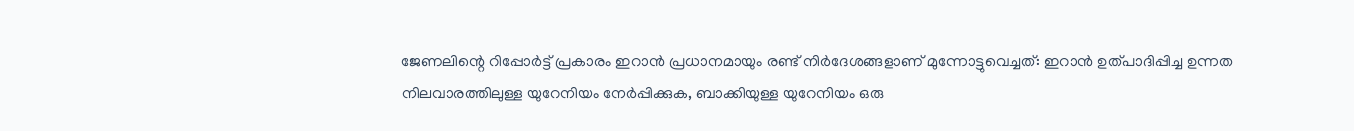ജേണലിന്റെ റിപ്പോർട്ട് പ്രകാരം ഇറാൻ പ്രധാനമായും രണ്ട് നിർദേശങ്ങളാണ് മുന്നോട്ടുവെച്ചത്: ഇറാൻ ഉത്പാദിപ്പിച്ച ഉന്നത നിലവാരത്തിലുള്ള യുറേനിയം നേർപ്പിക്കുക, ബാക്കിയുള്ള യുറേനിയം ഒരു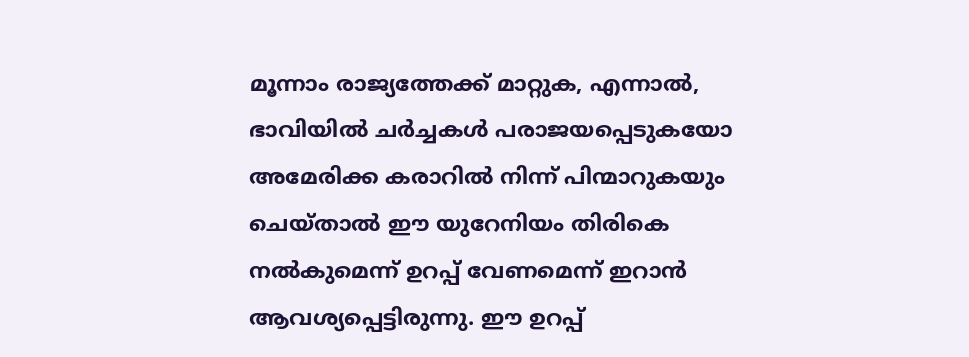മൂന്നാം രാജ്യത്തേക്ക് മാറ്റുക, എന്നാൽ, ഭാവിയിൽ ചർച്ചകൾ പരാജയപ്പെടുകയോ അമേരിക്ക കരാറിൽ നിന്ന് പിന്മാറുകയും ചെയ്താൽ ഈ യുറേനിയം തിരികെ നൽകുമെന്ന് ഉറപ്പ് വേണമെന്ന് ഇറാൻ ആവശ്യപ്പെട്ടിരുന്നു. ഈ ഉറപ്പ്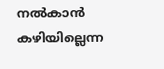നൽകാൻ കഴിയില്ലെന്ന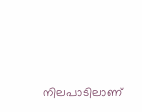നിലപാടിലാണ്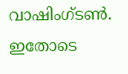വാഷിംഗ്ടൺ. ഇതോടെ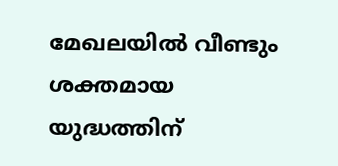മേഖലയിൽ വീണ്ടും ശക്തമായ യുദ്ധത്തിന്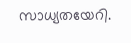സാധ്യതയേറി.